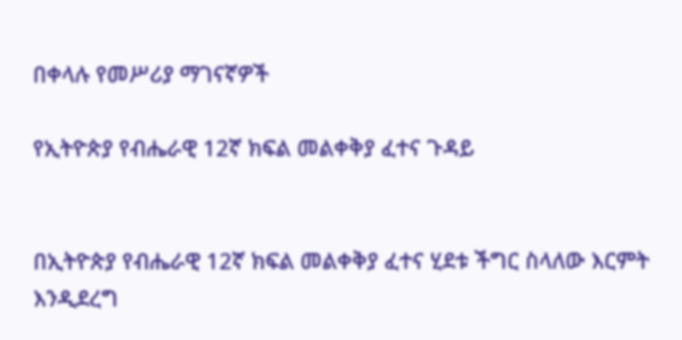በቀላሉ የመሥሪያ ማገናኛዎች

የኢትዮጵያ የብሔራዊ 12ኛ ክፍል መልቀቅያ ፈተና ጉዳይ


በኢትዮጵያ የብሔራዊ 12ኛ ክፍል መልቀቅያ ፈተና ሂደቱ ችግር ስላለው እርምት እንዲደረግ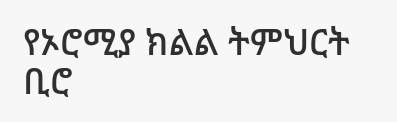የኦሮሚያ ክልል ትምህርት ቢሮ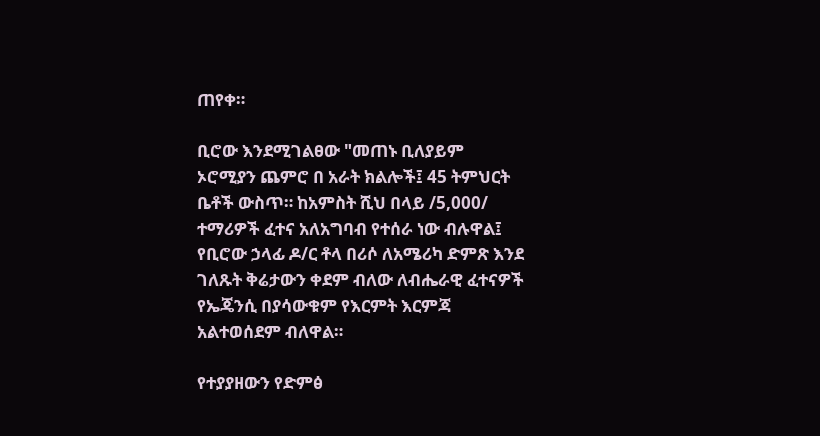ጠየቀ።

ቢሮው እንደሚገልፀው "መጠኑ ቢለያይም ኦሮሚያን ጨምሮ በ አራት ክልሎች፤ 45 ትምህርት ቤቶች ውስጥ። ከአምስት ሺህ በላይ /5,000/ ተማሪዎች ፈተና አለአግባብ የተሰራ ነው ብሉዋል፤ የቢሮው ኃላፊ ዶ/ር ቶላ በሪሶ ለአሜሪካ ድምጽ እንደ ገለጹት ቅሬታውን ቀደም ብለው ለብሔራዊ ፈተናዎች የኤጄንሲ በያሳውቁም የእርምት እርምጃ አልተወሰደም ብለዋል።

የተያያዘውን የድምፅ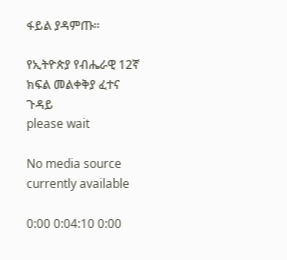ፋይል ያዳምጡ።

የኢትዮጵያ የብሔራዊ 12ኛ ክፍል መልቀቅያ ፈተና ጉዳይ
please wait

No media source currently available

0:00 0:04:10 0:00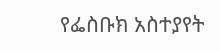የፌስቡክ አስተያየት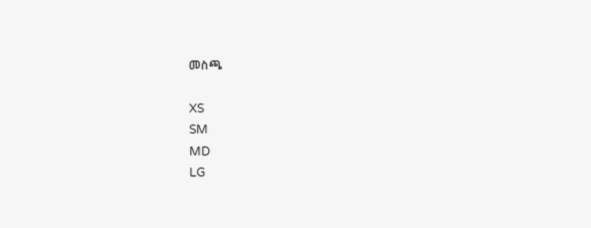መስጫ

XS
SM
MD
LG